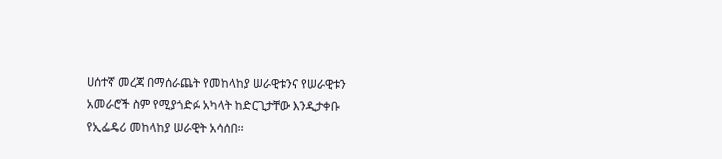ሀሰተኛ መረጃ በማሰራጨት የመከላከያ ሠራዊቱንና የሠራዊቱን አመራሮች ስም የሚያጎድፉ አካላት ከድርጊታቸው እንዲታቀቡ የኢፌዴሪ መከላከያ ሠራዊት አሳሰበ፡፡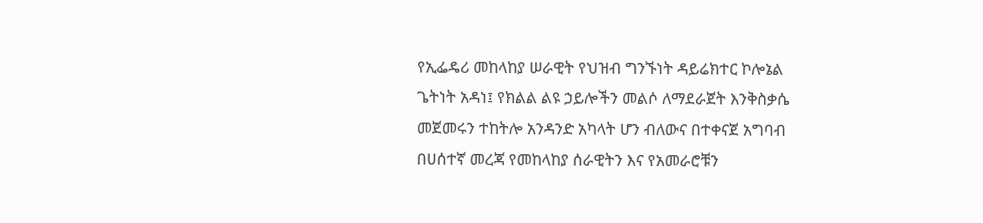የኢፌዴሪ መከላከያ ሠራዊት የህዝብ ግንኙነት ዳይሬክተር ኮሎኔል ጌትነት አዳነ፤ የክልል ልዩ ኃይሎችን መልሶ ለማደራጀት እንቅስቃሴ መጀመሩን ተከትሎ አንዳንድ አካላት ሆን ብለውና በተቀናጀ አግባብ በሀሰተኛ መረጃ የመከላከያ ሰራዊትን እና የአመራሮቹን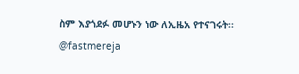ስም እያጎደፉ መሆኑን ነው ለኢዜአ የተናገሩት፡፡
@fastmereja